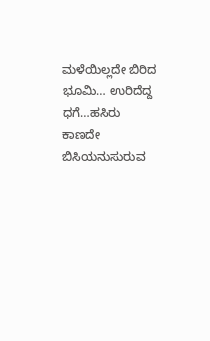ಮಳೆಯಿಲ್ಲದೇ ಬಿರಿದ ಭೂಮಿ… ಉರಿದೆದ್ದ ಧಗೆ…ಹಸಿರು ಕಾಣದೇ ಬಿಸಿಯನುಸುರುವ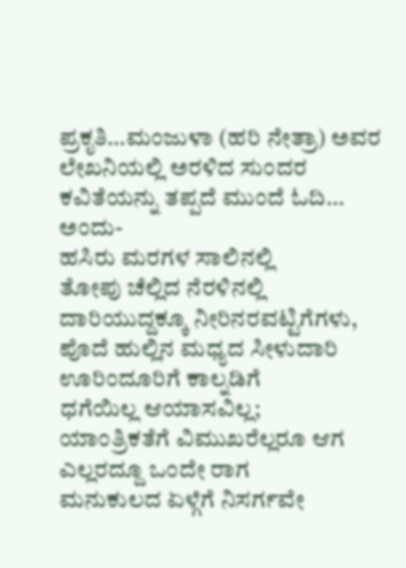ಪ್ರಕೃತಿ…ಮಂಜುಳಾ (ಹರಿ ನೇತ್ರಾ) ಅವರ ಲೇಖನಿಯಲ್ಲಿ ಅರಳಿದ ಸುಂದರ ಕವಿತೆಯನ್ನು ತಪ್ಪದೆ ಮುಂದೆ ಓದಿ…
ಅಂದು-
ಹಸಿರು ಮರಗಳ ಸಾಲಿನಲ್ಲಿ
ತೋಪು ಚೆಲ್ಲಿದ ನೆರಳಿನಲ್ಲಿ
ದಾರಿಯುದ್ದಕ್ಕೂ ನೀರಿನರವಟ್ಟಿಗೆಗಳು,
ಪೊದೆ ಹುಲ್ಲಿನ ಮಧ್ಯದ ಸೀಳುದಾರಿ
ಊರಿಂದೂರಿಗೆ ಕಾಲ್ನಡಿಗೆ
ಧಗೆಯಿಲ್ಲ ಆಯಾಸವಿಲ್ಲ;
ಯಾಂತ್ರಿಕತೆಗೆ ವಿಮುಖರೆಲ್ಲರೂ ಆಗ
ಎಲ್ಲರದ್ದೂ ಒಂದೇ ರಾಗ
ಮನುಕುಲದ ಏಳ್ಗೆಗೆ ನಿಸರ್ಗವೇ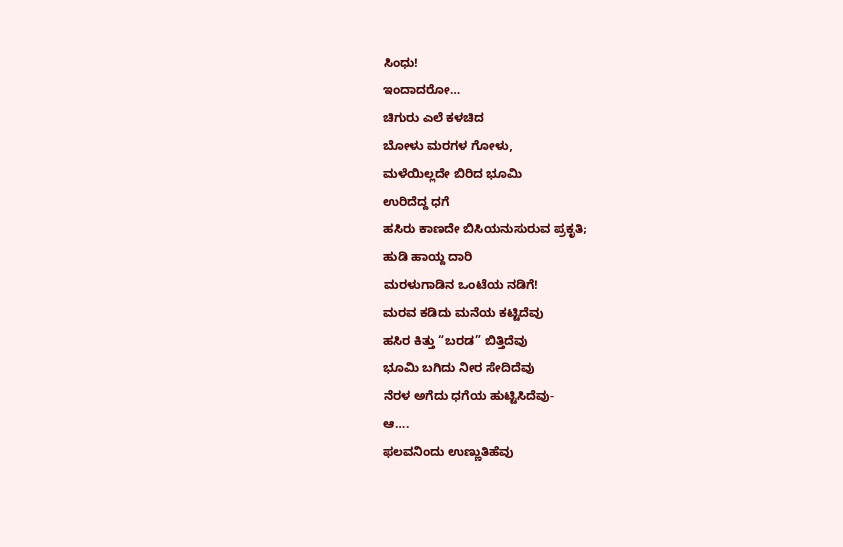ಸಿಂಧು!
ಇಂದಾದರೋ…
ಚಿಗುರು ಎಲೆ ಕಳಚಿದ
ಬೋಳು ಮರಗಳ ಗೋಳು,
ಮಳೆಯಿಲ್ಲದೇ ಬಿರಿದ ಭೂಮಿ
ಉರಿದೆದ್ದ ಧಗೆ
ಹಸಿರು ಕಾಣದೇ ಬಿಸಿಯನುಸುರುವ ಪ್ರಕೃತಿ;
ಹುಡಿ ಹಾಯ್ದ ದಾರಿ
ಮರಳುಗಾಡಿನ ಒಂಟೆಯ ನಡಿಗೆ!
ಮರವ ಕಡಿದು ಮನೆಯ ಕಟ್ಟಿದೆವು
ಹಸಿರ ಕಿತ್ತು “ಬರಡ” ಬಿತ್ತಿದೆವು
ಭೂಮಿ ಬಗಿದು ನೀರ ಸೇದಿದೆವು
ನೆರಳ ಅಗೆದು ಧಗೆಯ ಹುಟ್ಟಿಸಿದೆವು-
ಆ….
ಫಲವನಿಂದು ಉಣ್ಣುತಿಹೆವು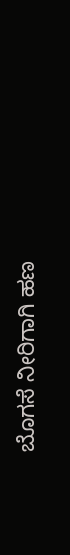ಬೊಗಸೆ ನೀರಿಗಾಗಿ ಹಣ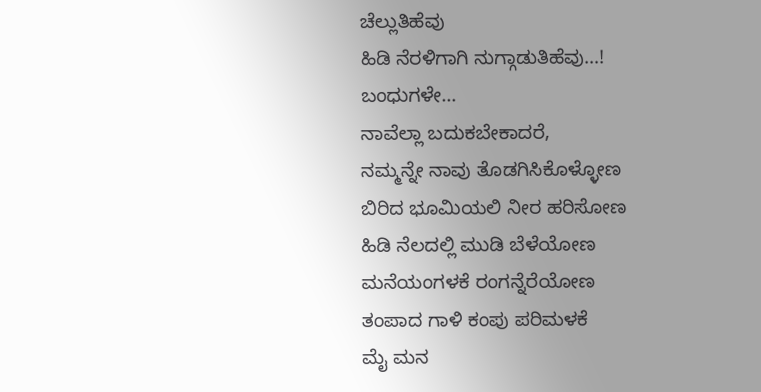ಚೆಲ್ಲುತಿಹೆವು
ಹಿಡಿ ನೆರಳಿಗಾಗಿ ನುಗ್ಗಾಡುತಿಹೆವು…!
ಬಂಧುಗಳೇ…
ನಾವೆಲ್ಲಾ ಬದುಕಬೇಕಾದರೆ,
ನಮ್ಮನ್ನೇ ನಾವು ತೊಡಗಿಸಿಕೊಳ್ಳೋಣ
ಬಿರಿದ ಭೂಮಿಯಲಿ ನೀರ ಹರಿಸೋಣ
ಹಿಡಿ ನೆಲದಲ್ಲಿ ಮುಡಿ ಬೆಳೆಯೋಣ
ಮನೆಯಂಗಳಕೆ ರಂಗನ್ನೆರೆಯೋಣ
ತಂಪಾದ ಗಾಳಿ ಕಂಪು ಪರಿಮಳಕೆ
ಮೈ ಮನ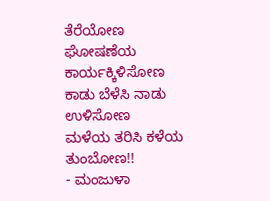ತೆರೆಯೋಣ
ಘೋಷಣೆಯ ಕಾರ್ಯಕ್ಕಿಳಿಸೋಣ
ಕಾಡು ಬೆಳೆಸಿ ನಾಡು ಉಳಿಸೋಣ
ಮಳೆಯ ತರಿಸಿ ಕಳೆಯ ತುಂಬೋಣ!!
- ಮಂಜುಳಾ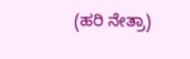(ಹರಿ ನೇತ್ರಾ)